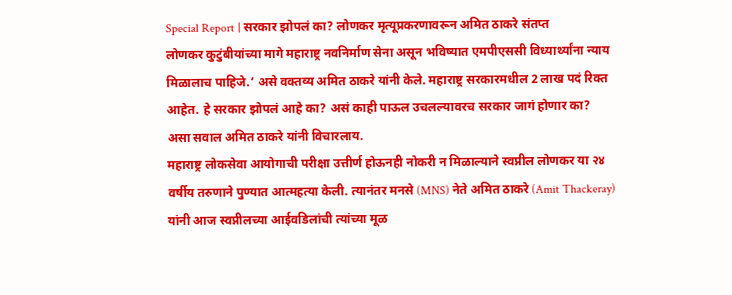Special Report | सरकार झोपलं का? लोणकर मृत्यूप्रकरणावरून अमित ठाकरे संतप्त
लोणकर कुटुंबीयांच्या मागे महाराष्ट्र नवनिर्माण सेना असून भविष्यात एमपीएससी विध्यार्थ्यांना न्याय मिळालाच पाहिजे.’ असे वक्तव्य अमित ठाकरे यांनी केले. महाराष्ट्र सरकारमधील 2 लाख पदं रिक्त आहेत. हे सरकार झोपलं आहे का? असं काही पाऊल उचलल्यावरच सरकार जागं होणार का? असा सवाल अमित ठाकरे यांनी विचारलाय.
महाराष्ट्र लोकसेवा आयोगाची परीक्षा उत्तीर्ण होऊनही नोकरी न मिळाल्याने स्वप्नील लोणकर या २४ वर्षीय तरुणाने पुण्यात आत्महत्या केली. त्यानंतर मनसे (MNS) नेते अमित ठाकरे (Amit Thackeray) यांनी आज स्वप्नीलच्या आईवडिलांची त्यांच्या मूळ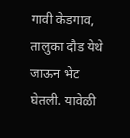गावी केडगाव, तालुका दौड येथे जाऊन भेट घेतली. यावेळी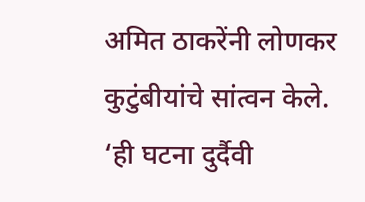अमित ठाकरेंनी लोणकर कुटुंबीयांचे सांत्वन केले. ‘ही घटना दुर्दैवी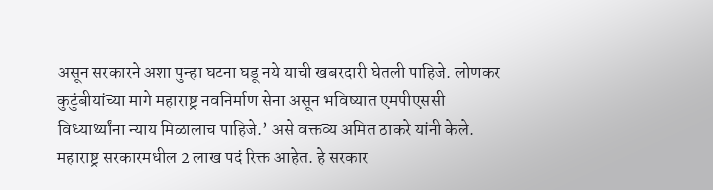असून सरकारने अशा पुन्हा घटना घडू नये याची खबरदारी घेतली पाहिजे. लोणकर कुटुंबीयांच्या मागे महाराष्ट्र नवनिर्माण सेना असून भविष्यात एमपीएससी विध्यार्थ्यांना न्याय मिळालाच पाहिजे.’ असे वक्तव्य अमित ठाकरे यांनी केले. महाराष्ट्र सरकारमधील 2 लाख पदं रिक्त आहेत. हे सरकार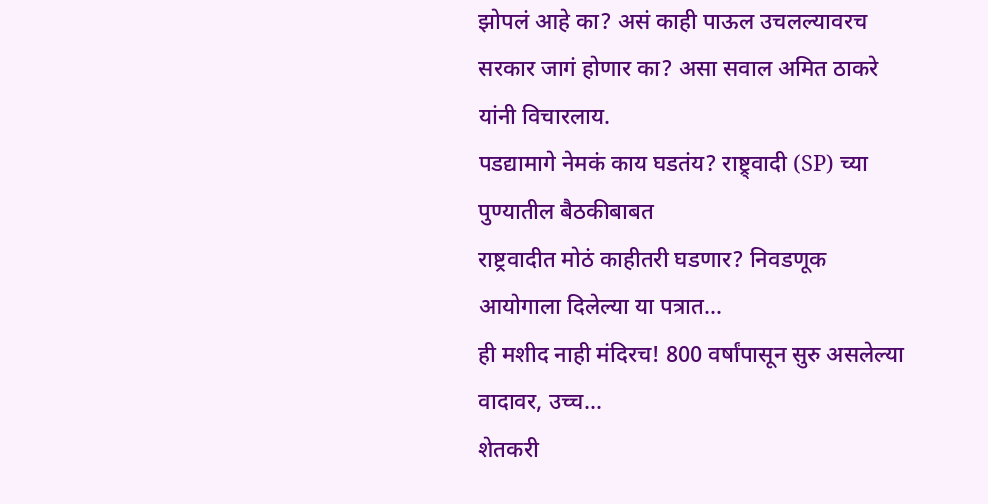झोपलं आहे का? असं काही पाऊल उचलल्यावरच सरकार जागं होणार का? असा सवाल अमित ठाकरे यांनी विचारलाय.
पडद्यामागे नेमकं काय घडतंय? राष्ट्र्वादी (SP) च्या पुण्यातील बैठकीबाबत
राष्ट्रवादीत मोठं काहीतरी घडणार? निवडणूक आयोगाला दिलेल्या या पत्रात...
ही मशीद नाही मंदिरच! 800 वर्षांपासून सुरु असलेल्या वादावर, उच्च...
शेतकरी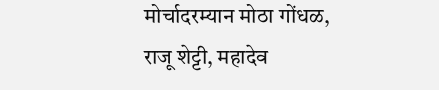मोर्चादरम्यान मोठा गोंधळ, राजू शेट्टी, महादेव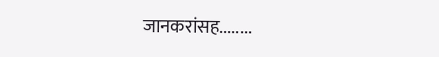जानकरांसह........